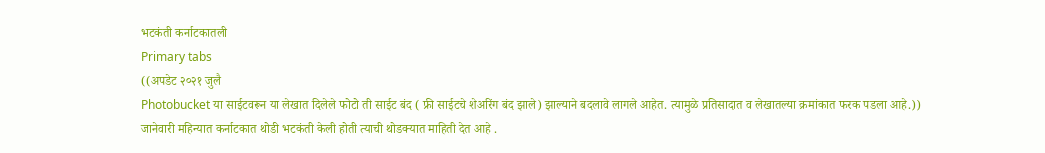भटकंती कर्नाटकातली
Primary tabs
((अपडेट २०२१ जुलै
Photobucket या साईटवरून या लेखात दिलेले फोटो ती साईट बंद ( फ्री साईटचे शेअरिंग बंद झाले) झाल्याने बदलावे लागले आहेत. त्यामुळे प्रतिसादात व लेखातल्या क्रमांकात फरक पडला आहे.))
जानेवारी महिन्यात कर्नाटकात थोडी भटकंती केली होती त्याची थोडक्यात माहिती देत आहे .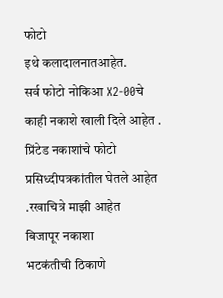फोटो
इथे कलादालनातआहेत.
सर्व फोटो नोकिआ X2-00चे
काही नकाशे खाली दिले आहेत .
प्रिंटेड नकाशांचे फोटो प्रसिध्दीपत्रकांतील घेतले आहेत .रखाचित्रे माझी आहेत
बिजापूर नकाशा
भटकंतीची ठिकाणे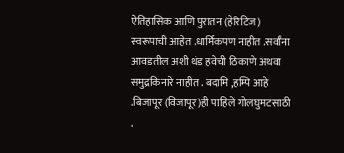ऐतिहासिक आणि पुरातन (हेरिटिज) स्वरूपाची आहेत .धार्मिकपण नाहीत .सर्वाँना आवडतील अशी थंड हवेची ठिकाणे अथवा समुद्रकिनारे नाहीत . बदामि ,हम्पि आहे .बिजापूर (विजापूर)ही पाहिले गोलघुमटसाठी .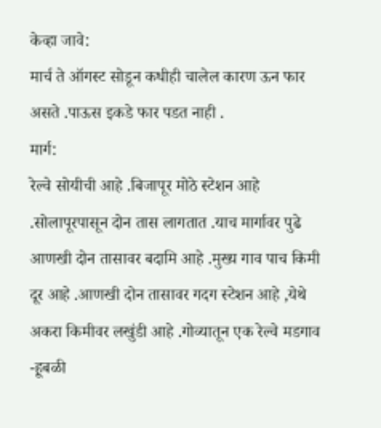केव्हा जावे:
मार्च ते ऑगस्ट सोडून कधीही चालेल कारण ऊन फार असते .पाऊस इकडे फार पडत नाही .
मार्ग:
रेल्वे सोयीची आहे .बिजापूर मोठे स्टेशन आहे .सोलापूरपासून दोन तास लागतात .याच मार्गावर पुढे आणखी दोन तासावर बदामि आहे .मुख्य गाव पाच किमी दूर आहे .आणखी दोन तासावर गदग स्टेशन आहे ,येथे अकरा किमीवर लखुंडी आहे .गोव्यातून एक रेल्वे मडगाव -हूबळी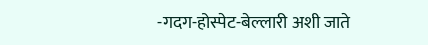-गदग-होस्पेट-बेल्लारी अशी जाते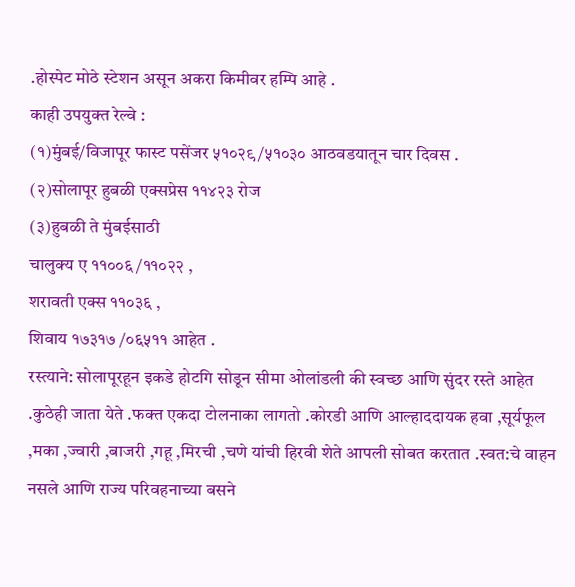.होस्पेट मोठे स्टेशन असून अकरा किमीवर हम्पि आहे .
काही उपयुक्त रेल्वे :
(१)मुंबई/विजापूर फास्ट पसेंजर ५१०२९/५१०३० आठवडयातून चार दिवस .
(२)सोलापूर हुबळी एक्सप्रेस ११४२३ रोज
(३)हुबळी ते मुंबईसाठी
चालुक्य ए ११००६ /११०२२ ,
शरावती एक्स ११०३६ ,
शिवाय १७३१७ /०६५११ आहेत .
रस्त्याने: सोलापूरहून इकडे होटगि सोडून सीमा ओलांडली की स्वच्छ आणि सुंदर रस्ते आहेत .कुठेही जाता येते .फक्त एकदा टोलनाका लागतो .कोरडी आणि आल्हाददायक हवा ,सूर्यफूल ,मका ,ज्वारी ,बाजरी ,गहू ,मिरची ,चणे यांची हिरवी शेते आपली सोबत करतात .स्वत:चे वाहन नसले आणि राज्य परिवहनाच्या बसने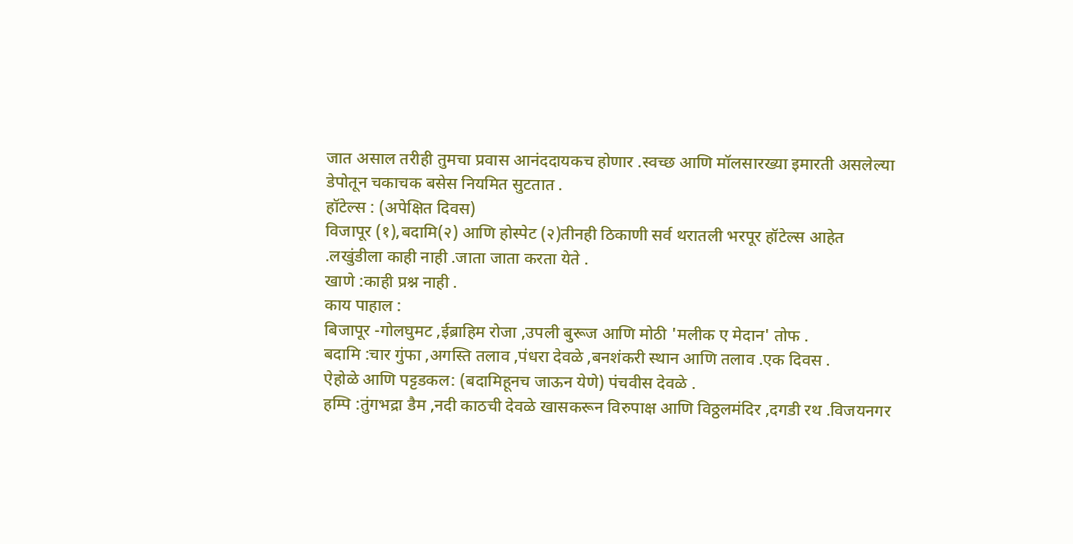जात असाल तरीही तुमचा प्रवास आनंददायकच होणार .स्वच्छ आणि मॉलसारख्या इमारती असलेल्या डेपोतून चकाचक बसेस नियमित सुटतात .
हॉटेल्स : (अपेक्षित दिवस)
विजापूर (१),बदामि(२) आणि होस्पेट (२)तीनही ठिकाणी सर्व थरातली भरपूर हॉटेल्स आहेत .लखुंडीला काही नाही .जाता जाता करता येते .
खाणे :काही प्रश्न नाही .
काय पाहाल :
बिजापूर -गोलघुमट ,ईब्राहिम रोजा ,उपली बुरूज आणि मोठी 'मलीक ए मेदान' तोफ .
बदामि :चार गुंफा ,अगस्ति तलाव ,पंधरा देवळे ,बनशंकरी स्थान आणि तलाव .एक दिवस .
ऐहोळे आणि पट्टडकल: (बदामिहूनच जाऊन येणे) पंचवीस देवळे .
हम्पि :तुंगभद्रा डैम ,नदी काठची देवळे खासकरून विरुपाक्ष आणि विठ्ठलमंदिर ,दगडी रथ .विजयनगर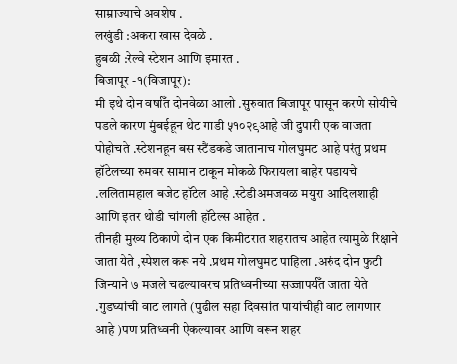साम्राज्याचे अवशेष .
लखुंडी :अकरा खास देवळे .
हुबळी :रेल्वे स्टेशन आणि इमारत .
बिजापूर -१(विजापूर):
मी इथे दोन वर्षाँत दोनवेळा आलो .सुरुवात बिजापूर पासून करणे सोयीचे पडले कारण मुंबईहून थेट गाडी ५१०२९आहे जी दुपारी एक वाजता पोहोचते .स्टेशनहून बस स्टैंडकडे जातानाच गोलघुमट आहे परंतु प्रथम हॉटेलच्या रुमवर सामान टाकून मोकळे फिरायला बाहेर पडायचे .ललितामहाल बजेट हॉटेल आहे .स्टेडीअमजवळ मयुरा आदिलशाही आणि इतर थोडी चांगली हॉटेल्स आहेत .
तीनही मुख्य ठिकाणे दोन एक किमीटरात शहरातच आहेत त्यामुळे रिक्षाने जाता येते ,स्पेशल करू नये .प्रथम गोलघुमट पाहिला .अरुंद दोन फुटी जिन्याने ७ मजले चढल्यावरच प्रतिध्वनीच्या सज्जापर्यँत जाता येते .गुडघ्यांची वाट लागते (पुढील सहा दिवसांत पायांचीही वाट लागणार आहे )पण प्रतिध्वनी ऐकल्यावर आणि वरून शहर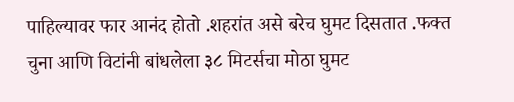पाहिल्यावर फार आनंद होतो .शहरांत असे बरेच घुमट दिसतात .फक्त चुना आणि विटांनी बांधलेला ३८ मिटर्सचा मोठा घुमट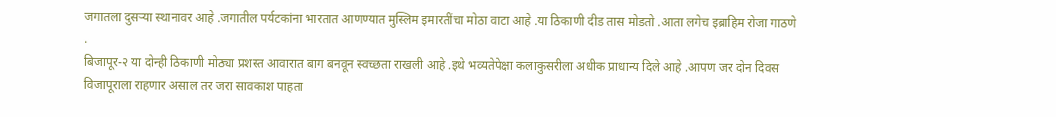जगातला दुसऱ्या स्थानावर आहे .जगातील पर्यटकांना भारतात आणण्यात मुस्लिम इमारतींचा मोठा वाटा आहे .या ठिकाणी दीड तास मोडतो .आता लगेच इब्राहिम रोजा गाठणे .
बिजापूर-२ या दोन्ही ठिकाणी मोठ्या प्रशस्त आवारात बाग बनवून स्वच्छता राखली आहे .इथे भव्यतेपेक्षा कलाकुसरीला अधीक प्राधान्य दिले आहे .आपण जर दोन दिवस विजापूराला राहणार असाल तर जरा सावकाश पाहता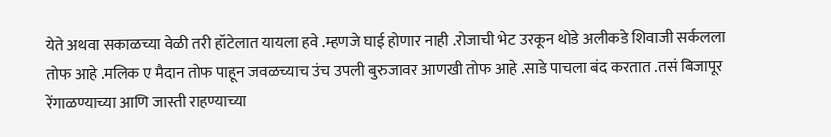येते अथवा सकाळच्या वेळी तरी हॉटेलात यायला हवे .म्हणजे घाई होणार नाही .रोजाची भेट उरकून थोडे अलीकडे शिवाजी सर्कलला तोफ आहे .मलिक ए मैदान तोफ पाहून जवळच्याच उंच उपली बुरुजावर आणखी तोफ आहे .साडे पाचला बंद करतात .तसं बिजापूर रेंगाळण्याच्या आणि जास्ती राहण्याच्या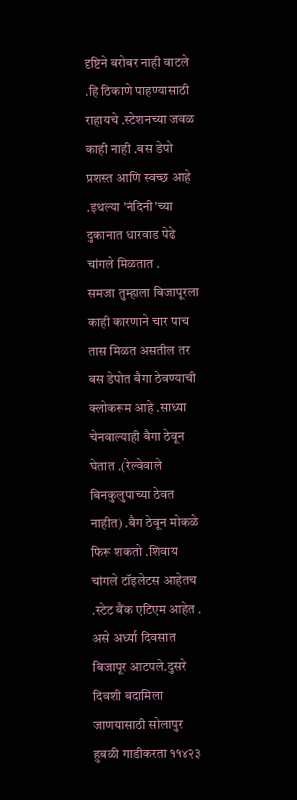दृष्टिने बरोबर नाही वाटले .हि ठिकाणे पाहण्यासाठी राहायचे .स्टेशनच्या जवळ काही नाही .बस डेपो प्रशस्त आणि स्वच्छ आहे .इथल्या 'नंदिनी'च्या दुकानात धारवाड पेढे चांगले मिळतात .
समजा तुम्हाला बिजापूरला काही कारणाने चार पाच तास मिळत असतील तर बस डेपोत बैगा ठेवण्याची क्लोकरूम आहे .साध्या चेनवाल्याही बैगा ठेवून घेतात .(रेल्वेवाले बिनकुलुपाच्या ठेवत नाहीत) .बैग ठेवून मोकळे फिरू शकतो .शिवाय चांगले टॉइलेटस आहेतच .स्टेट बैंक एटिएम आहेत .
असे अर्ध्या दिवसात बिजापूर आटपले.दुसरे दिवशी बदामिला जाणयासाठी सोलापुर हुबळी गाडीकरता ११४२३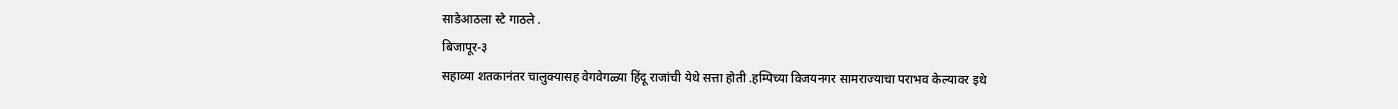साडेआठला स्टे गाठले .
बिजापूर-३
सहाव्या शतकानंतर चालुक्यासह वेगवेगळ्या हिंदू राजांची येथे सत्ता होती .हम्पिच्या विजयनगर सामराज्याचा पराभव केल्यावर इथे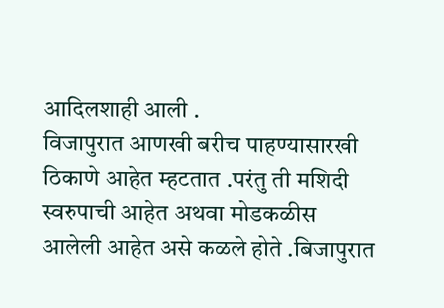आदिलशाही आली .
विजापुरात आणखी बरीच पाहण्यासारखी ठिकाणे आहेत म्हटतात .परंतु ती मशिदी स्वरुपाची आहेत अथवा मोडकळीस आलेली आहेत असे कळले होते .बिजापुरात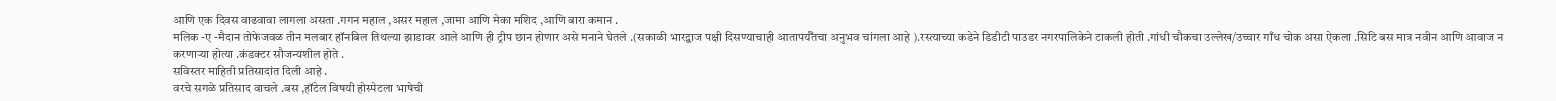आणि एक दिवस वाढवावा लागला असता .गगन महाल ,असर महाल ,जामा आणि मेका मशिद ,आणि बारा कमान .
मलिक -ए -मैदान तोफेजवळ तीन मलबार हॉनबिल तिथल्या झाडावर आले आणि ही ट्रीप छान होणार असे मनाने घेतले .(सकाळी भारद्वाज पक्षी दिसण्याचाही आतापर्यँतचा अनुभव चांगला आहे ).रस्त्याच्या कडेने डिडीटी पाउडर नगरपालिकेने टाकली होती .गांधी चौकचा उल्लेख/उच्चार गाँध चोक असा ऐकला .सिटि बस मात्र नवीन आणि आवाज न करणाऱ्या होत्या .कंडक्टर सौजन्यशील होते .
सविस्तर माहिती प्रतिसादांत दिली आहे .
वरचे सगळे प्रतिसाद वाचले .बस ,हॉटेल विषयी होस्पेटला भाषेची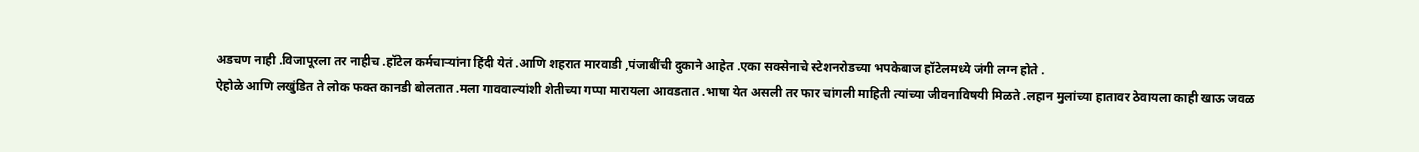अडचण नाही .विजापूरला तर नाहीच .हॉटेल कर्मचाऱ्यांना हिंदी येतं .आणि शहरात मारवाडी ,पंजाबींची दुकाने आहेत .एका सक्सेनाचे स्टेशनरोडच्या भपकेबाज हॉटेलमध्ये जंगी लग्न होते .
ऐहोळे आणि लखुंडित ते लोक फक्त कानडी बोलतात .मला गाववाल्यांशी शेतीच्या गप्पा मारायला आवडतात .भाषा येत असली तर फार चांगली माहिती त्यांच्या जीवनाविषयी मिळते .लहान मुलांच्या हातावर ठेवायला काही खाऊ जवळ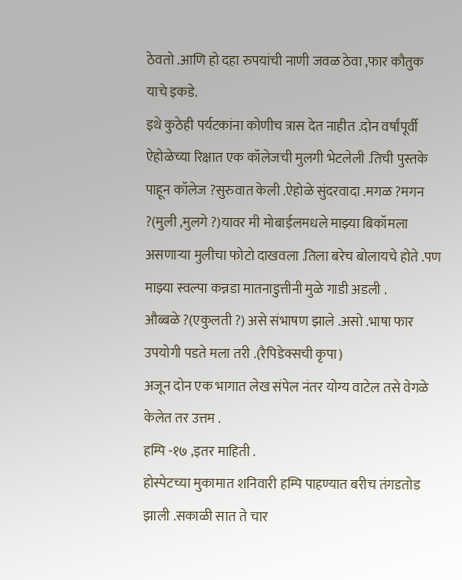ठेवतो .आणि हो दहा रुपयांची नाणी जवळ ठेवा ,फार कौतुक याचे इकडे.
इथे कुठेही पर्यटकांना कोणीच त्रास देत नाहीत .दोन वर्षांपूर्वी ऐहोळेच्या रिक्षात एक कॉलेजची मुलगी भेटलेली .तिची पुस्तके पाहून कॉलेज ?सुरुवात केली .ऐहोळे सुंदरवादा .मगळ ?मगन ?(मुली ,मुलगे ?)यावर मी मोबाईलमधले माझ्या बिकॉमला असणाऱ्या मुलीचा फोटो दाखवला .तिला बरेच बोलायचे होते .पण माझ्या स्वल्पा कन्नडा मातनाडुत्तीनी मुळे गाडी अडली .
औब्बळे ?(एकुलती ?) असे संभाषण झाले .असो .भाषा फार उपयोगी पडते मला तरी .(रैपिडेक्सची कृपा)
अजून दोन एक भागात लेख संपेल नंतर योग्य वाटेल तसे वेगळे केलेत तर उत्तम .
हम्पि -१७ ,इतर माहिती .
होस्पेटच्या मुकामात शनिवारी हम्पि पाहण्यात बरीच तंगडतोड झाली .सकाळी सात ते चार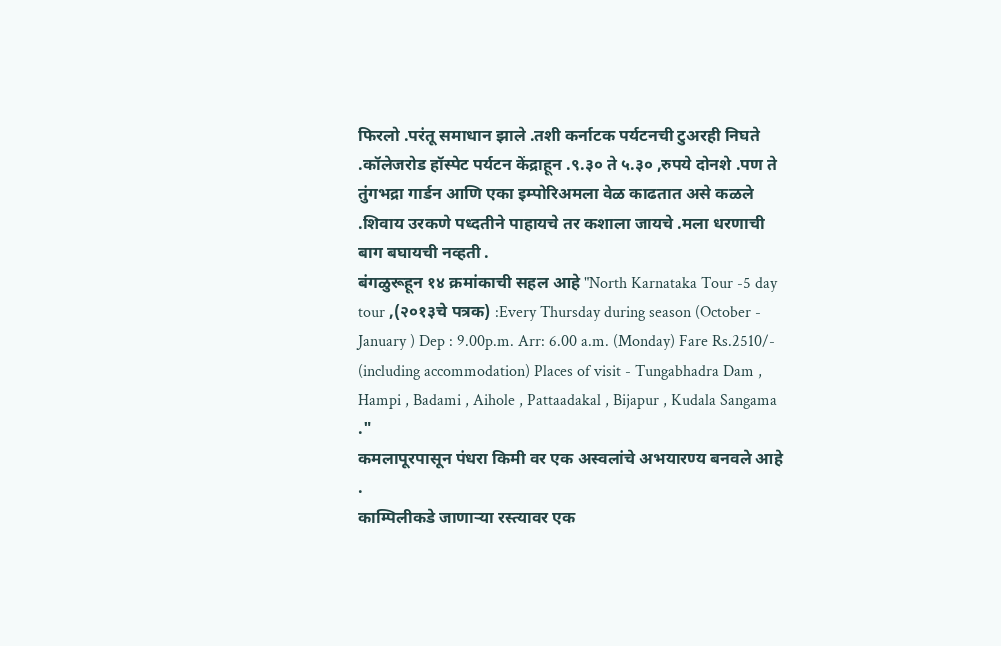फिरलो .परंतू समाधान झाले .तशी कर्नाटक पर्यटनची टुअरही निघते .कॉलेजरोड हॉस्पेट पर्यटन केंद्राहून .९.३० ते ५.३० ,रुपये दोनशे .पण ते तुंगभद्रा गार्डन आणि एका इम्पोरिअमला वेळ काढतात असे कळले .शिवाय उरकणे पध्दतीने पाहायचे तर कशाला जायचे .मला धरणाची बाग बघायची नव्हती .
बंगळुरूहून १४ क्रमांकाची सहल आहे "North Karnataka Tour -5 day tour ,(२०१३चे पत्रक) :Every Thursday during season (October - January ) Dep : 9.00p.m. Arr: 6.00 a.m. (Monday) Fare Rs.2510/- (including accommodation) Places of visit - Tungabhadra Dam , Hampi , Badami , Aihole , Pattaadakal , Bijapur , Kudala Sangama ."
कमलापूरपासून पंधरा किमी वर एक अस्वलांचे अभयारण्य बनवले आहे .
काम्पिलीकडे जाणाऱ्या रस्त्यावर एक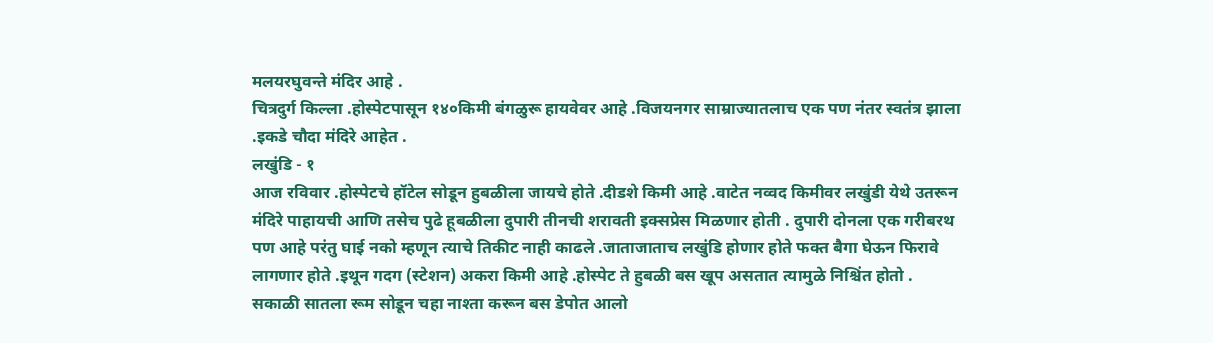मलयरघुवन्ते मंदिर आहे .
चित्रदुर्ग किल्ला .होस्पेटपासून १४०किमी बंगळुरू हायवेवर आहे .विजयनगर साम्राज्यातलाच एक पण नंतर स्वतंत्र झाला .इकडे चौदा मंदिरे आहेत .
लखुंडि - १
आज रविवार .होस्पेटचे हॉटेल सोडून हुबळीला जायचे होते .दीडशे किमी आहे .वाटेत नव्वद किमीवर लखुंडी येथे उतरून मंदिरे पाहायची आणि तसेच पुढे हूबळीला दुपारी तीनची शरावती इक्सप्रेस मिळणार होती . दुपारी दोनला एक गरीबरथ पण आहे परंतु घाई नको म्हणून त्याचे तिकीट नाही काढले .जाताजाताच लखुंडि होणार होते फक्त बैगा घेऊन फिरावे लागणार होते .इथून गदग (स्टेशन) अकरा किमी आहे .होस्पेट ते हुबळी बस खूप असतात त्यामुळे निश्चिंत होतो .
सकाळी सातला रूम सोडून चहा नाश्ता करून बस डेपोत आलो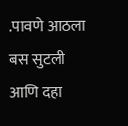.पावणे आठला बस सुटली आणि दहा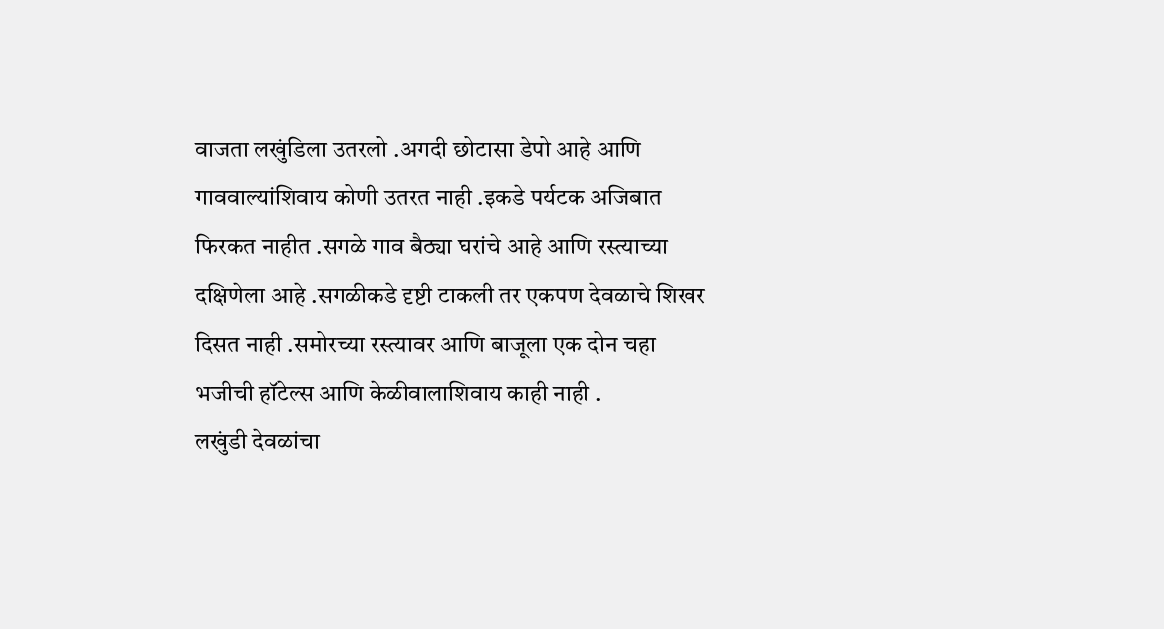वाजता लखुंडिला उतरलो .अगदी छोटासा डेपो आहे आणि गाववाल्यांशिवाय कोणी उतरत नाही .इकडे पर्यटक अजिबात फिरकत नाहीत .सगळे गाव बैठ्या घरांचे आहे आणि रस्त्याच्या दक्षिणेला आहे .सगळीकडे दृष्टी टाकली तर एकपण देवळाचे शिखर दिसत नाही .समोरच्या रस्त्यावर आणि बाजूला एक दोन चहा भजीची हॉटेल्स आणि केळीवालाशिवाय काही नाही .
लखुंडी देवळांचा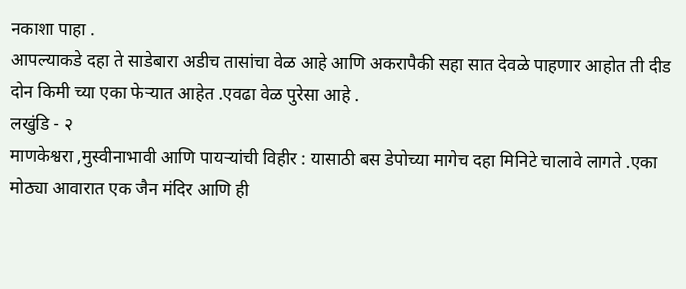नकाशा पाहा .
आपल्याकडे दहा ते साडेबारा अडीच तासांचा वेळ आहे आणि अकरापैकी सहा सात देवळे पाहणार आहोत ती दीड दोन किमी च्या एका फेऱ्यात आहेत .एवढा वेळ पुरेसा आहे .
लखुंडि - २
माणकेश्वरा ,मुस्वीनाभावी आणि पायऱ्यांची विहीर : यासाठी बस डेपोच्या मागेच दहा मिनिटे चालावे लागते .एका मोठ्या आवारात एक जैन मंदिर आणि ही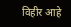विहीर आहे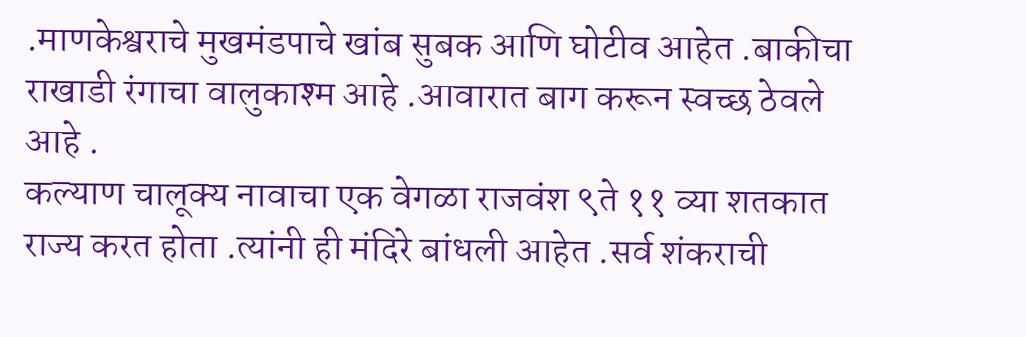.माणकेश्वराचे मुखमंडपाचे खांब सुबक आणि घोटीव आहेत .बाकीचा राखाडी रंगाचा वालुकाश्म आहे .आवारात बाग करून स्वच्छ ठेवले आहे .
कल्याण चालूक्य नावाचा एक वेगळा राजवंश ९ते ११ व्या शतकात राज्य करत होता .त्यांनी ही मंदिरे बांधली आहेत .सर्व शंकराची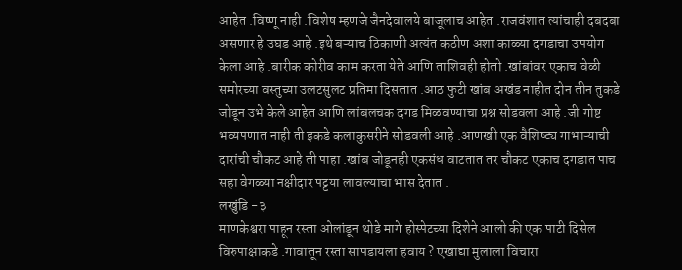आहेत .विष्णू नाही .विशेष म्हणजे जैनदेवालये बाजूलाच आहेत .राजवंशात त्यांचाही दबदबा असणार हे उघड आहे .इथे बऱ्याच ठिकाणी अत्यंत कठीण अशा काळ्या दगडाचा उपयोग केला आहे .बारीक कोरीव काम करता येते आणि ताशिवही होतो .खांबांवर एकाच वेळी समोरच्या वस्तुच्या उलटसुलट प्रतिमा दिसतात .आठ फुटी खांब अखंड नाहीत दोन तीन तुकडे जोडून उभे केले आहेत आणि लांबलचक दगड मिळवण्याचा प्रश्न सोडवला आहे .जी गोष्ट भव्यपणात नाही ती इकडे कलाकुसरीने सोडवली आहे .आणखी एक वैशिष्ट्य गाभाऱ्याची दारांची चौकट आहे ती पाहा .खांब जोडूनही एकसंध वाटतात तर चौकट एकाच दगडात पाच सहा वेगळ्या नक्षीदार पट्टया लावल्याचा भास देतात .
लखुंडि -३
माणकेश्वरा पाहून रस्ता ओलांडून थोडे मागे होस्पेटच्या दिशेने आलो की एक पाटी दिसेल विरुपाक्षाकडे .गावातून रस्ता सापडायला हवाय ? एखाद्या मुलाला विचारा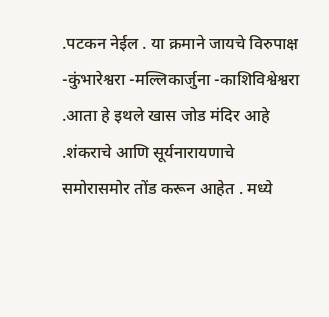.पटकन नेईल . या क्रमाने जायचे विरुपाक्ष -कुंभारेश्वरा -मल्लिकार्जुना -काशिविश्वेश्वरा .आता हे इथले खास जोड मंदिर आहे .शंकराचे आणि सूर्यनारायणाचे समोरासमोर तोंड करून आहेत . मध्ये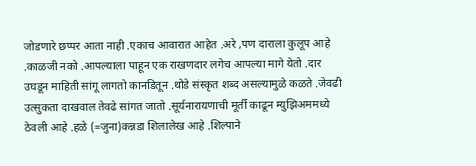जोडणारे छप्पर आता नाही .एकाच आवारात आहेत .अरे ,पण दाराला कुलूप आहे .काळजी नको .आपल्याला पाहून एक राखणदार लगेच आपल्या मागे येतो .दार उघडून माहिती सांगू लागतो कानडितून .थोडे संस्कृत शब्द असल्यामुळे कळते .जेवढी उत्सुकता दाखवाल तेवढे सांगत जातो .सूर्यनारायणाची मूर्ती काढून म्युझिअममध्ये ठेवली आहे .हळे (=जुना)कन्नडा शिलालेख आहे .शिल्पाने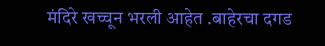मंदिरे खच्चून भरली आहेत .बाहेरचा दगड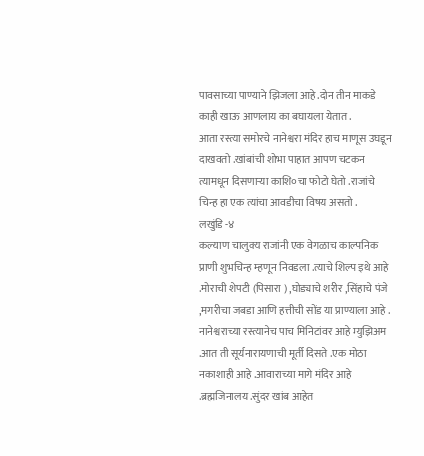पावसाच्या पाण्याने झिजला आहे .दोन तीन माकडे काही खाऊ आणलाय का बघायला येतात .
आता रस्त्या समोरचे नानेश्वरा मंदिर हाच माणूस उघडून दाखवतो .खांबांची शोभा पाहात आपण चटकन त्यामधून दिसणाऱ्या काशि०चा फोटो घेतो .राजांचे चिन्ह हा एक त्यांचा आवडीचा विषय असतो .
लखुंडि -४
कल्याण चालुक्य राजांनी एक वेगळाच काल्पनिक प्राणी शुभचिन्ह म्हणून निवडला .त्याचे शिल्प इथे आहे .मोराची शेपटी (पिसारा ) ,घोड्याचे शरीर ,सिंहाचे पंजे ,मगरीचा जबडा आणि हत्तीची सोंड या प्राण्याला आहे .
नानेश्वराच्या रस्त्यानेच पाच मिनिटांवर आहे म्युझिअम .आत ती सूर्यनारायणाची मूर्ती दिसते .एक मोठा नकाशाही आहे .आवाराच्या मागे मंदिर आहे .ब्रह्मजिनालय .सुंदर खांब आहेत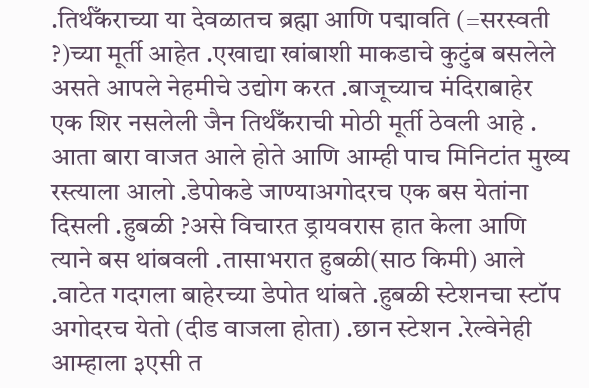.तिर्थँकराच्या या देवळातच ब्रह्मा आणि पद्मावति (=सरस्वती ?)च्या मूर्ती आहेत .एखाद्या खांबाशी माकडाचे कुटुंब बसलेले असते आपले नेहमीचे उद्योग करत .बाजूच्याच मंदिराबाहेर एक शिर नसलेली जैन तिर्थँकराची मोठी मूर्ती ठेवली आहे .
आता बारा वाजत आले होते आणि आम्ही पाच मिनिटांत मुख्य रस्त्याला आलो .डेपोकडे जाण्याअगोदरच एक बस येतांना दिसली .हुबळी ?असे विचारत ड्रायवरास हात केला आणि त्याने बस थांबवली .तासाभरात हुबळी(साठ किमी) आले .वाटेत गदगला बाहेरच्या डेपोत थांबते .हुबळी स्टेशनचा स्टॉप अगोदरच येतो (दीड वाजला होता) .छान स्टेशन .रेल्वेनेही आम्हाला ३एसी त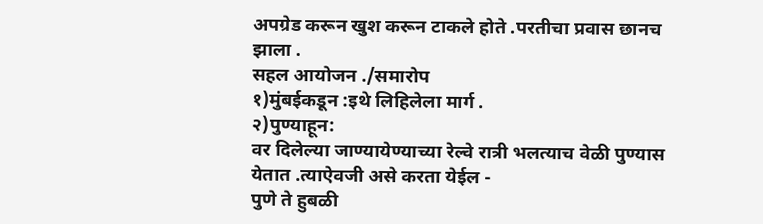अपग्रेड करून खुश करून टाकले होते .परतीचा प्रवास छानच झाला .
सहल आयोजन ./समारोप
१)मुंबईकडून :इथे लिहिलेला मार्ग .
२)पुण्याहून:
वर दिलेल्या जाण्यायेण्याच्या रेल्वे रात्री भलत्याच वेळी पुण्यास येतात .त्याऐवजी असे करता येईल -
पुणे ते हुबळी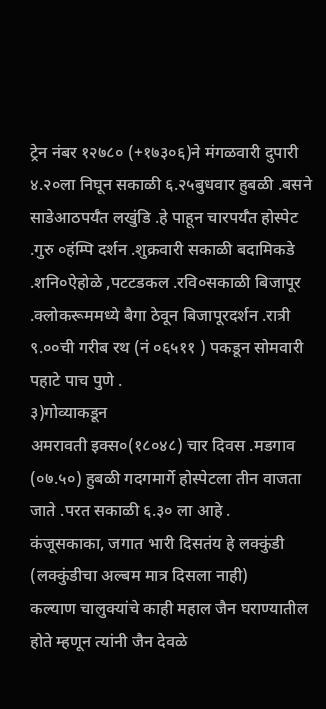ट्रेन नंबर १२७८० (+१७३०६)ने मंगळवारी दुपारी ४.२०ला निघून सकाळी ६.२५बुधवार हुबळी .बसने साडेआठपर्यँत लखुंडि .हे पाहून चारपर्यँत होस्पेट .गुरु ०हंम्पि दर्शन .शुक्रवारी सकाळी बदामिकडे .शनि०ऐहोळे ,पटटडकल .रवि०सकाळी बिजापूर .क्लोकरूममध्ये बैगा ठेवून बिजापूरदर्शन .रात्री ९.००ची गरीब रथ (नं ०६५११ ) पकडून सोमवारी पहाटे पाच पुणे .
३)गोव्याकडून
अमरावती इक्स०(१८०४८) चार दिवस .मडगाव (०७.५०) हुबळी गदगमार्गे होस्पेटला तीन वाजता जाते .परत सकाळी ६.३० ला आहे .
कंजूसकाका, जगात भारी दिसतंय हे लक्कुंडी (लक्कुंडीचा अल्बम मात्र दिसला नाही)
कल्याण चालुक्यांचे काही महाल जैन घराण्यातील होते म्हणून त्यांनी जैन देवळे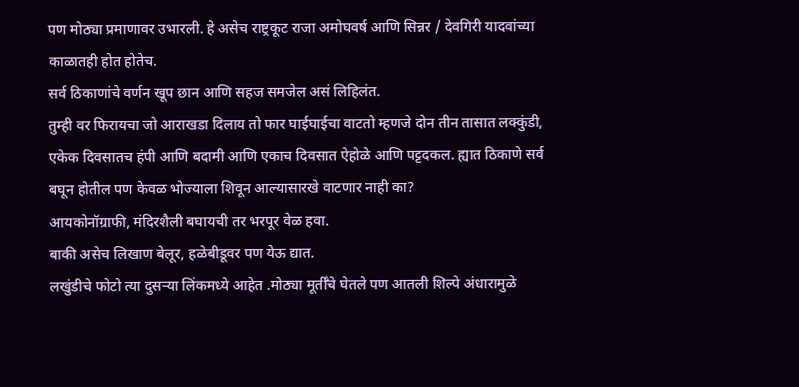पण मोठ्या प्रमाणावर उभारली. हे असेच राष्ट्रकूट राजा अमोघवर्ष आणि सिन्नर / देवगिरी यादवांच्या काळातही होत होतेच.
सर्व ठिकाणांचे वर्णन खूप छान आणि सहज समजेल असं लिहिलंत.
तुम्ही वर फिरायचा जो आराखडा दिलाय तो फार घाईघाईचा वाटतो म्हणजे दोन तीन तासात लक्कुंडी, एकेक दिवसातच हंपी आणि बदामी आणि एकाच दिवसात ऐहोळे आणि पट्टदकल. ह्यात ठिकाणे सर्व बघून होतील पण केवळ भोज्याला शिवून आल्यासारखे वाटणार नाही का?
आयकोनॉग्राफी, मंदिरशैली बघायची तर भरपूर वेळ हवा.
बाकी असेच लिखाण बेलूर, हळेबीडूवर पण येऊ द्यात.
लखुंडीचे फोटो त्या दुसऱ्या लिंकमध्ये आहेत .मोठ्या मूर्तीँचे घेतले पण आतली शिल्पे अंधारामुळे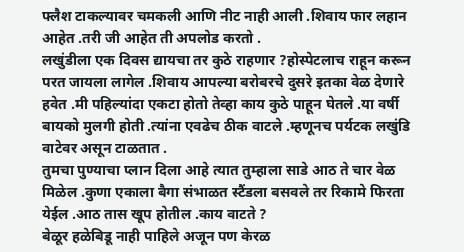फ्लैश टाकल्यावर चमकली आणि नीट नाही आली .शिवाय फार लहान आहेत .तरी जी आहेत ती अपलोड करतो .
लखुंडीला एक दिवस द्यायचा तर कुठे राहणार ?होस्पेटलाच राहून करून परत जायला लागेल .शिवाय आपल्या बरोबरचे दुसरे इतका वेळ देणारे हवेत .मी पहिल्यांदा एकटा होतो तेव्हा काय कुठे पाहून घेतले .या वर्षी बायको मुलगी होती .त्यांना एवढेच ठीक वाटले .म्हणूनच पर्यटक लखुंडि वाटेवर असून टाळतात .
तुमचा पुण्याचा प्लान दिला आहे त्यात तुम्हाला साडे आठ ते चार वेळ मिळेल .कुणा एकाला बैगा संभाळत स्टैंडला बसवले तर रिकामे फिरता येईल .आठ तास खूप होतील .काय वाटते ?
बेळूर हळेबिडू नाही पाहिले अजून पण केरळ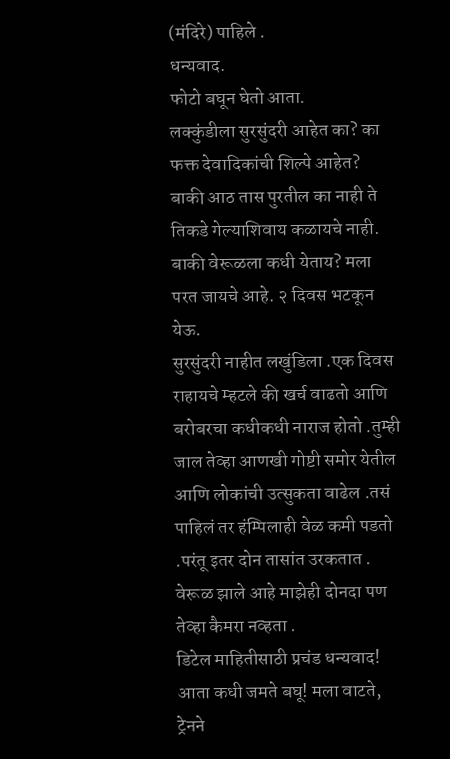(मंदिरे) पाहिले .
धन्यवाद.
फोटो बघून घेतो आता.
लक्कुंडीला सुरसुंदरी आहेत का? का फक्त देवादिकांची शिल्पे आहेत?
बाकी आठ तास पुरतील का नाही ते तिकडे गेल्याशिवाय कळायचे नाही.
बाकी वेरूळला कधी येताय? मला परत जायचे आहे. २ दिवस भटकून येऊ.
सुरसुंदरी नाहीत लखुंडिला .एक दिवस राहायचे म्हटले की खर्च वाढतो आणि बरोबरचा कधीकधी नाराज होतो .तुम्ही जाल तेव्हा आणखी गोष्टी समोर येतील आणि लोकांची उत्सुकता वाढेल .तसं पाहिलं तर हंम्पिलाही वेळ कमी पडतो .परंतू इतर दोन तासांत उरकतात .
वेरूळ झाले आहे माझेही दोनदा पण तेव्हा कैमरा नव्हता .
डिटेल माहितीसाठी प्रचंड धन्यवाद! आता कधी जमते बघू! मला वाटते, ट्रेनने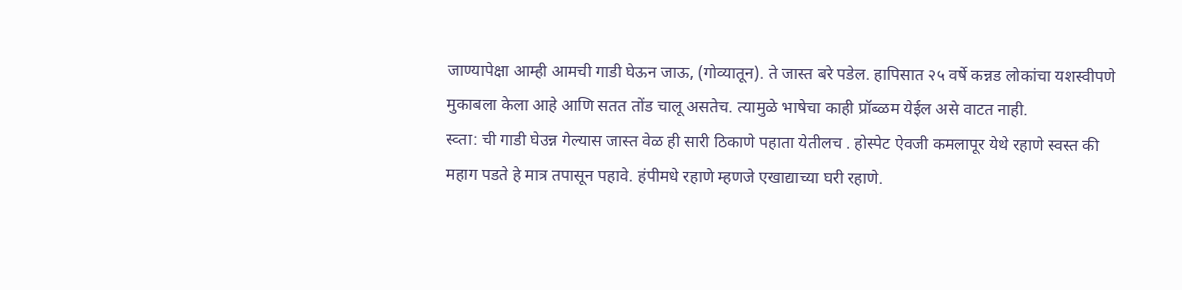जाण्यापेक्षा आम्ही आमची गाडी घेऊन जाऊ, (गोव्यातून). ते जास्त बरे पडेल. हापिसात २५ वर्षे कन्नड लोकांचा यशस्वीपणे मुकाबला केला आहे आणि सतत तोंड चालू असतेच. त्यामुळे भाषेचा काही प्रॉब्ळम येईल असे वाटत नाही.
स्व्ता: ची गाडी घेउन्न गेल्यास जास्त वेळ ही सारी ठिकाणे पहाता येतीलच . होस्पेट ऐवजी कमलापूर येथे रहाणे स्वस्त की
महाग पडते हे मात्र तपासून पहावे. हंपीमधे रहाणे म्हणजे एखाद्याच्या घरी रहाणे.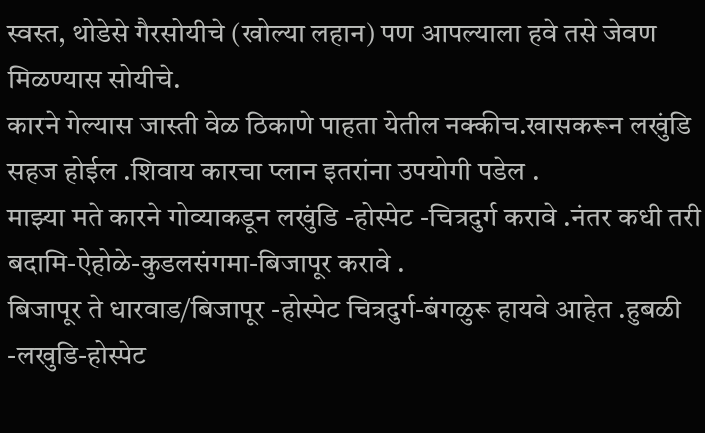स्वस्त, थोडेसे गैरसोयीचे (खोल्या लहान) पण आपल्याला हवे तसे जेवण मिळण्यास सोयीचे.
कारने गेल्यास जास्ती वेळ ठिकाणे पाहता येतील नक्कीच.खासकरून लखुंडि सहज होईल .शिवाय कारचा प्लान इतरांना उपयोगी पडेल .
माझ्या मते कारने गोव्याकडून लखुंडि -होस्पेट -चित्रदुर्ग करावे .नंतर कधी तरी बदामि-ऐहोळे-कुडलसंगमा-बिजापूर करावे .
बिजापूर ते धारवाड/बिजापूर -होस्पेट चित्रदुर्ग-बंगळुरू हायवे आहेत .हुबळी -लखुडि-होस्पेट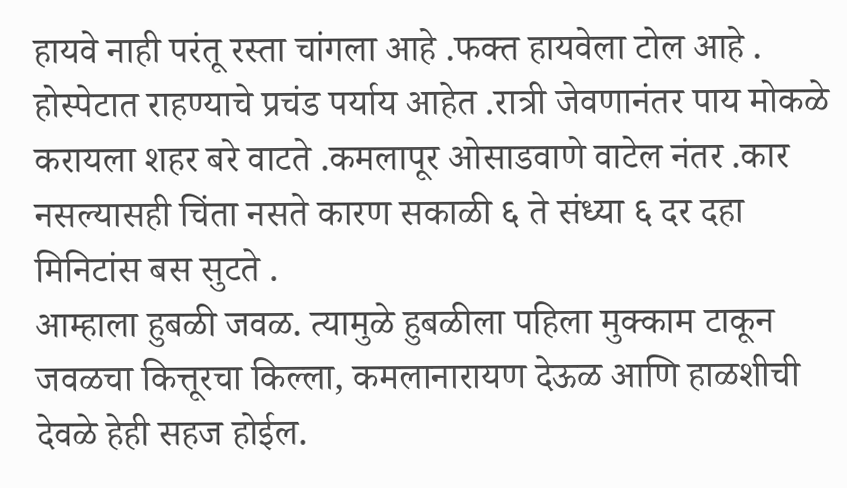हायवे नाही परंतू रस्ता चांगला आहे .फक्त हायवेला टोल आहे .
होस्पेटात राहण्याचे प्रचंड पर्याय आहेत .रात्री जेवणानंतर पाय मोकळे करायला शहर बरे वाटते .कमलापूर ओसाडवाणे वाटेल नंतर .कार नसल्यासही चिंता नसते कारण सकाळी ६ ते संध्या ६ दर दहा मिनिटांस बस सुटते .
आम्हाला हुबळी जवळ. त्यामुळे हुबळीला पहिला मुक्काम टाकून जवळचा कित्तूरचा किल्ला, कमलानारायण देऊळ आणि हाळशीची देवळे हेही सहज होईल.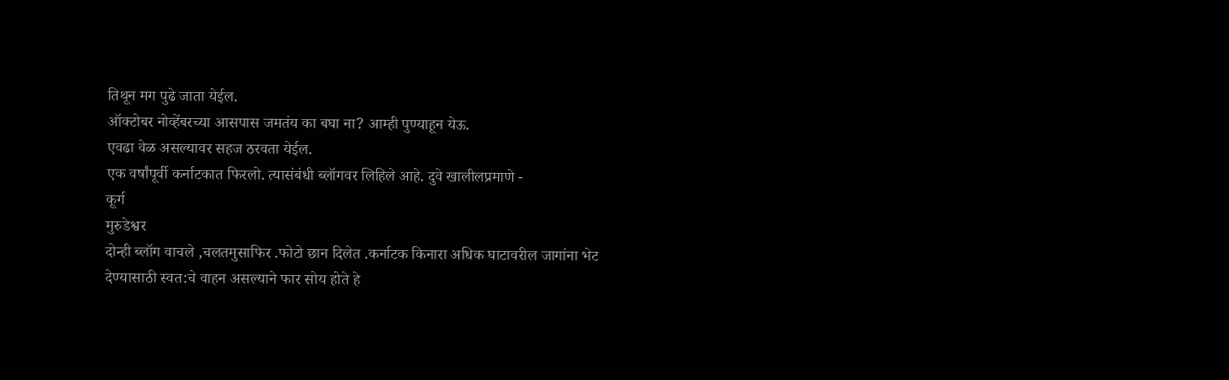तिथून मग पुढे जाता येईल.
ऑक्टोबर नोव्हेंबरच्या आसपास जमतंय का बघा ना? आम्ही पुण्याहून येऊ.
एवढा वेळ असल्यावर सहज ठरवता येईल.
एक वर्षांपूर्वी कर्नाटकात फिरलो. त्यासंबंधी ब्लॉगवर लिहिले आहे. दुवे खालीलप्रमाणे -
कूर्ग
मुरुडेश्वर
दोन्ही ब्लॉग वाचले ,चलतमुसाफिर .फोटो छान दिलेत .कर्नाटक किनारा अधिक घाटावरील जागांना भेट देण्यासाठी स्वत:चे वाहन असल्याने फार सोय होते हे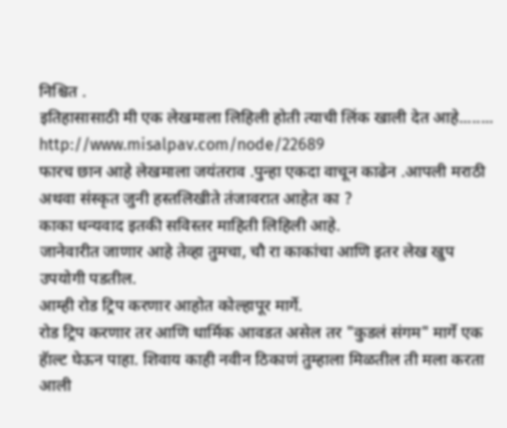निश्चित .
इतिहासासाठी मी एक लेखमाला लिहिली होती त्याची लिंक खाली देत आहे........
http://www.misalpav.com/node/22689
फारच छान आहे लेखमाला जयंतराव .पुन्हा एकदा वाचून काढेन .आपली मराठी अथवा संस्कृत जुनी हस्तलिखीते तंजावरात आहेत का ?
काका धन्यवाद इतकी सविस्तर माहिती लिहिली आहे.
जानेवारीत जाणार आहे तेव्हा तुमचा, चौ रा काकांचा आणि इतर लेख खुप उपयोगी पडतील.
आम्ही रोड ट्रिप करणार आहोत कोल्हापूर मार्गे.
रोड ट्रिप करणार तर आणि धार्मिक आवडत असेल तर "कुडलं संगम" मार्गे एक हॅाल्ट घेऊन पाहा. शिवाय काही नवीन ठिकाणं तुम्हाला मिळतील ती मला करता आली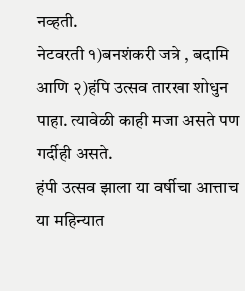नव्हती.
नेटवरती १)बनशंकरी जत्रे , बदामि आणि २)हंपि उत्सव तारखा शोधुन पाहा. त्यावेळी काही मजा असते पण गर्दीही असते.
हंपी उत्सव झाला या वर्षीचा आत्ताच या महिन्यात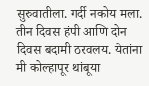सुरुवातीला. गर्दी नकोय मला. तीन दिवस हंपी आणि दोन दिवस बदामी ठरवलय. येतांना मी कोल्हापूर थांबूया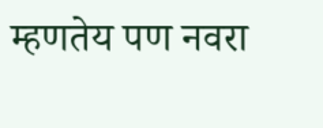म्हणतेय पण नवरा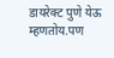डायरेक्ट पुणे येऊ म्हणतोय.पण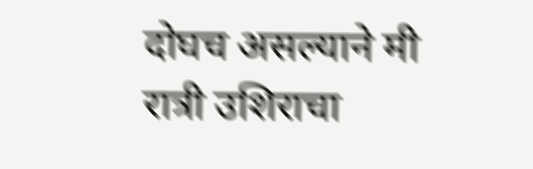दोघच असल्याने मी रात्री उशिराचा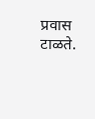प्रवास टाळते.